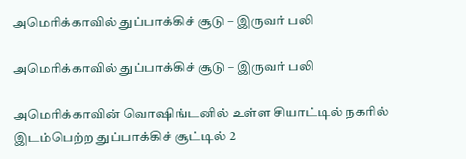அமெரிக்காவில் துப்பாக்கிச் சூடு – இருவர் பலி

அமெரிக்காவில் துப்பாக்கிச் சூடு – இருவர் பலி

அமெரிக்காவின் வொஷிங்டனில் உள்ள சியாட்டில் நகரில் இடம்பெற்ற துப்பாக்கிச் சூட்டில் 2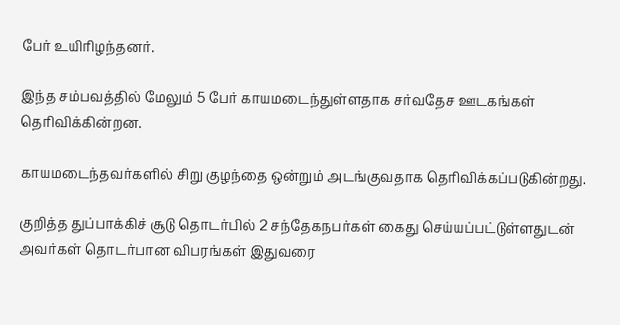பேர் உயிரிழந்தனர்.

இந்த சம்பவத்தில் மேலும் 5 பேர் காயமடைந்துள்ளதாக சர்வதேச ஊடகங்கள் தெரிவிக்கின்றன.

காயமடைந்தவர்களில் சிறு குழந்தை ஒன்றும் அடங்குவதாக தெரிவிக்கப்படுகின்றது.

குறித்த துப்பாக்கிச் சூடு தொடர்பில் 2 சந்தேகநபர்கள் கைது செய்யப்பட்டுள்ளதுடன் அவர்கள் தொடர்பான விபரங்கள் இதுவரை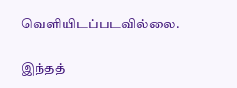வௌியிடப்படவில்லை.

இந்தத்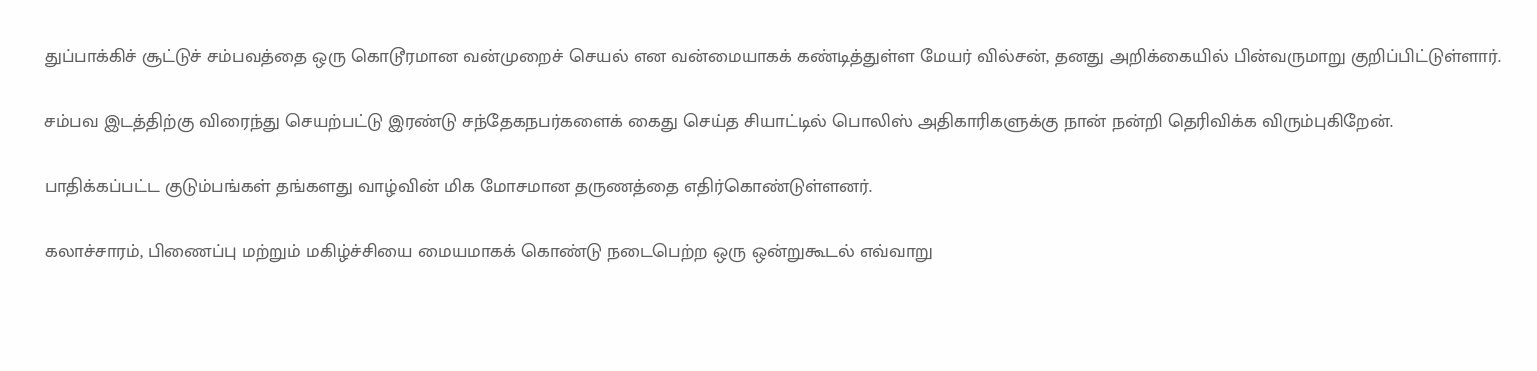துப்பாக்கிச் சூட்டுச் சம்பவத்தை ஒரு கொடூரமான வன்முறைச் செயல் என வன்மையாகக் கண்டித்துள்ள மேயர் வில்சன், தனது அறிக்கையில் பின்வருமாறு குறிப்பிட்டுள்ளார்.

சம்பவ இடத்திற்கு விரைந்து செயற்பட்டு இரண்டு சந்தேகநபர்களைக் கைது செய்த சியாட்டில் பொலிஸ் அதிகாரிகளுக்கு நான் நன்றி தெரிவிக்க விரும்புகிறேன்.

பாதிக்கப்பட்ட குடும்பங்கள் தங்களது வாழ்வின் மிக மோசமான தருணத்தை எதிர்கொண்டுள்ளனர்.

கலாச்சாரம், பிணைப்பு மற்றும் மகிழ்ச்சியை மையமாகக் கொண்டு நடைபெற்ற ஒரு ஒன்றுகூடல் எவ்வாறு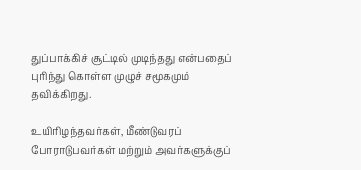துப்பாக்கிச் சூட்டில் முடிந்தது என்பதைப் புரிந்து கொள்ள முழுச் சமூகமும் தவிக்கிறது.

உயிரிழந்தவர்கள், மீண்டுவரப் போராடுபவர்கள் மற்றும் அவர்களுக்குப்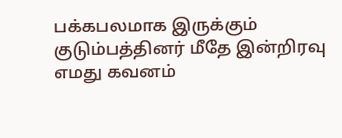பக்கபலமாக இருக்கும் குடும்பத்தினர் மீதே இன்றிரவு எமது கவனம்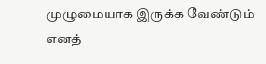முழுமையாக இருக்க வேண்டும் எனத்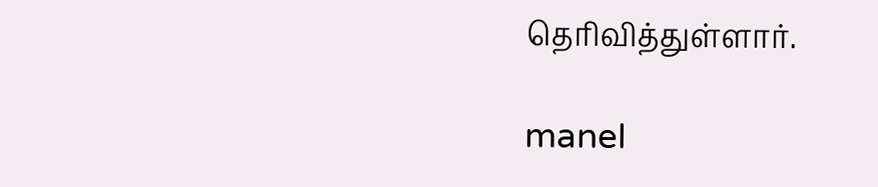தெரிவித்துள்ளார்.

manel